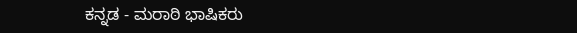ಕನ್ನಡ - ಮರಾಠಿ ಭಾಷಿಕರು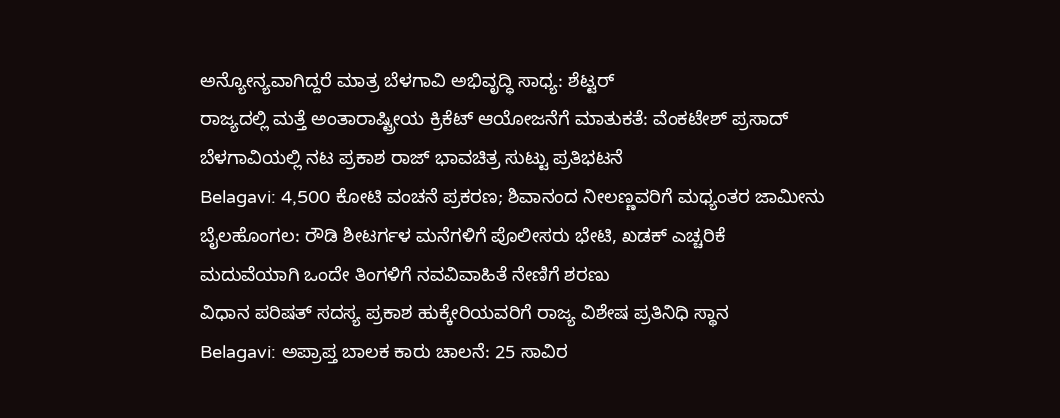ಅನ್ಯೋನ್ಯವಾಗಿದ್ದರೆ ಮಾತ್ರ ಬೆಳಗಾವಿ ಅಭಿವೃದ್ಧಿ ಸಾಧ್ಯ: ಶೆಟ್ಟರ್
ರಾಜ್ಯದಲ್ಲಿ ಮತ್ತೆ ಅಂತಾರಾಷ್ಟ್ರೀಯ ಕ್ರಿಕೆಟ್ ಆಯೋಜನೆಗೆ ಮಾತುಕತೆ: ವೆಂಕಟೇಶ್ ಪ್ರಸಾದ್
ಬೆಳಗಾವಿಯಲ್ಲಿ ನಟ ಪ್ರಕಾಶ ರಾಜ್ ಭಾವಚಿತ್ರ ಸುಟ್ಟು ಪ್ರತಿಭಟನೆ
Belagavi: 4,500 ಕೋಟಿ ವಂಚನೆ ಪ್ರಕರಣ; ಶಿವಾನಂದ ನೀಲಣ್ಣವರಿಗೆ ಮಧ್ಯಂತರ ಜಾಮೀನು
ಬೈಲಹೊಂಗಲ: ರೌಡಿ ಶೀಟರ್ಗಳ ಮನೆಗಳಿಗೆ ಪೊಲೀಸರು ಭೇಟಿ, ಖಡಕ್ ಎಚ್ಚರಿಕೆ
ಮದುವೆಯಾಗಿ ಒಂದೇ ತಿಂಗಳಿಗೆ ನವವಿವಾಹಿತೆ ನೇಣಿಗೆ ಶರಣು
ವಿಧಾನ ಪರಿಷತ್ ಸದಸ್ಯ ಪ್ರಕಾಶ ಹುಕ್ಕೇರಿಯವರಿಗೆ ರಾಜ್ಯ ವಿಶೇಷ ಪ್ರತಿನಿಧಿ ಸ್ಥಾನ
Belagavi: ಅಪ್ರಾಪ್ತ ಬಾಲಕ ಕಾರು ಚಾಲನೆ: 25 ಸಾವಿರ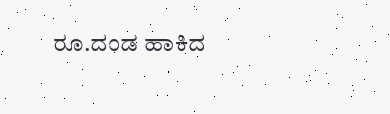ರೂ.ದಂಡ ಹಾಕಿದ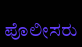ಪೊಲೀಸರು